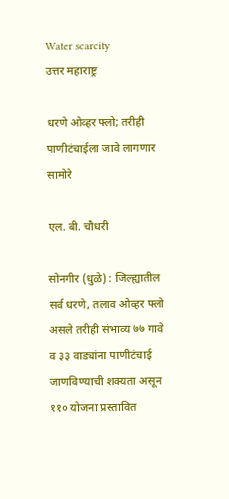Water scarcity
उत्तर महाराष्ट्र

धरणे ओव्हर फ्लो; तरीही पाणीटंचाईला जावे लागणार सामोरे

एल. बी. चौधरी

सोनगीर (धुळे) : जिल्ह्यातील सर्व धरणे, तलाव ओव्हर फ्लो असले तरीही संभाव्य ७७ गावे व ३३ वाड्यांना पाणीटंचाई जाणविण्याची शक्यता असून ११० योजना प्रस्तावित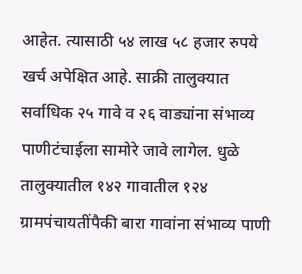आहेत. त्यासाठी ५४ लाख ५८ हजार रुपये खर्च अपेक्षित आहे. साक्री तालुक्यात सर्वाधिक २५ गावे व २६ वाड्यांना संभाव्य पाणीटंचाईला सामोरे जावे लागेल. धुळे तालुक्यातील १४२ गावातील १२४ ग्रामपंचायतींपैकी बारा गावांना संभाव्य पाणी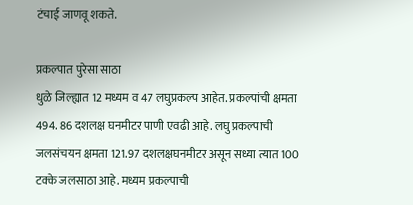टंचाई जाणवू शकते.

प्रकल्पात पुरेसा साठा
धुळे जिल्ह्यात 12 मध्यम व 47 लघुप्रकल्प आहेत. प्रकल्पांची क्षमता 494. 86 दशलक्ष घनमीटर पाणी एवढी आहे. लघु प्रकल्पाची जलसंचयन क्षमता 121.97 दशलक्षघनमीटर असून सध्या त्यात 100 टक्के जलसाठा आहे. मध्यम प्रकल्पाची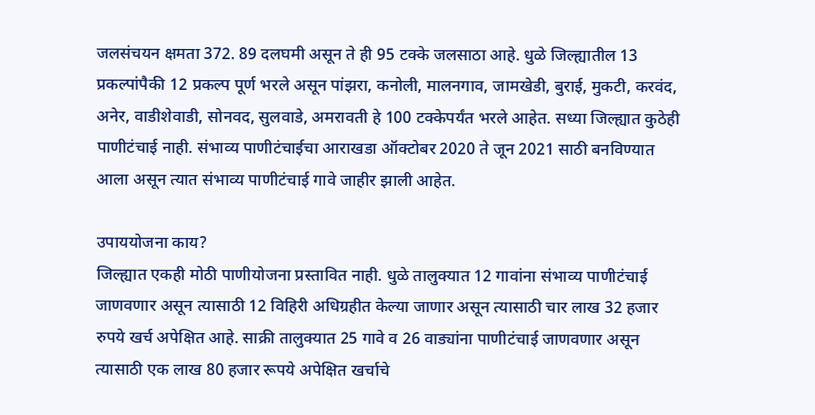जलसंचयन क्षमता 372. 89 दलघमी असून ते ही 95 टक्के जलसाठा आहे. धुळे जिल्ह्यातील 13 प्रकल्पांपैकी 12 प्रकल्प पूर्ण भरले असून पांझरा, कनोली, मालनगाव, जामखेडी, बुराई, मुकटी, करवंद, अनेर, वाडीशेवाडी, सोनवद, सुलवाडे, अमरावती हे 100 टक्केपर्यंत भरले आहेत. सध्या जिल्ह्यात कुठेही पाणीटंचाई नाही. संभाव्य पाणीटंचाईचा आराखडा ऑक्टोबर 2020 ते जून 2021 साठी बनविण्यात आला असून त्यात संभाव्य पाणीटंचाई गावे जाहीर झाली आहेत.

उपाययोजना काय?
जिल्ह्यात एकही मोठी पाणीयोजना प्रस्तावित नाही. धुळे तालुक्यात 12 गावांना संभाव्य पाणीटंचाई जाणवणार असून त्यासाठी 12 विहिरी अधिग्रहीत केल्या जाणार असून त्यासाठी चार लाख 32 हजार रुपये खर्च अपेक्षित आहे. साक्री तालुक्यात 25 गावे व 26 वाड्यांना पाणीटंचाई जाणवणार असून त्यासाठी एक लाख 80 हजार रूपये अपेक्षित खर्चाचे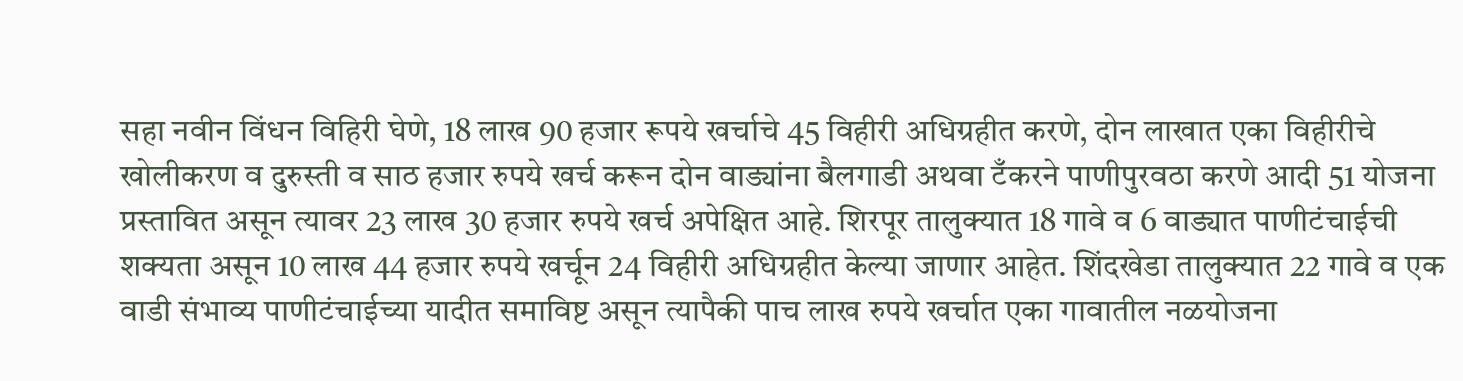सहा नवीन विंधन विहिरी घेणे, 18 लाख 90 हजार रूपये खर्चाचे 45 विहीरी अधिग्रहीत करणे, दोन लाखात एका विहीरीचे खोलीकरण व दुरुस्ती व साठ हजार रुपये खर्च करून दोन वाड्यांना बैलगाडी अथवा टँकरने पाणीपुरवठा करणे आदी 51 योजना प्रस्तावित असून त्यावर 23 लाख 30 हजार रुपये खर्च अपेक्षित आहे. शिरपूर तालुक्यात 18 गावे व 6 वाड्यात पाणीटंचाईची शक्यता असून 10 लाख 44 हजार रुपये खर्चून 24 विहीरी अधिग्रहीत केल्या जाणार आहेत. शिंदखेडा तालुक्यात 22 गावे व एक वाडी संभाव्य पाणीटंचाईच्या यादीत समाविष्ट असून त्यापैकी पाच लाख रुपये खर्चात एका गावातील नळयोजना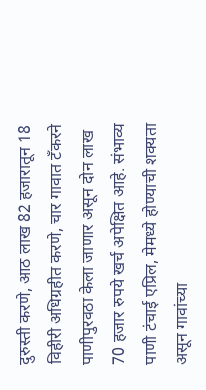दुरुस्ती करणे, आठ लाख 82 हजारातून 18 विहीरी अधिग्रहीत करणे, चार गावात टँकरने पाणीपुरवठा केला जाणार असून दोन लाख 70 हजार रुपये खर्च अपेक्षित आहे. संभाव्य पाणी टंचाई एप्रिल, मेमध्ये होण्याची शक्यता असून गावांच्या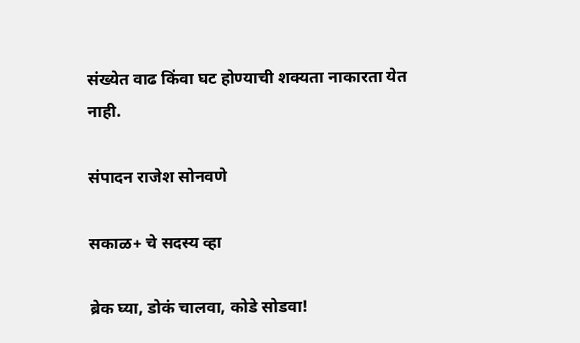संख्येत वाढ किंवा घट होण्याची शक्यता नाकारता येत नाही.

संपादन राजेश सोनवणे

सकाळ+ चे सदस्य व्हा

ब्रेक घ्या, डोकं चालवा, कोडे सोडवा!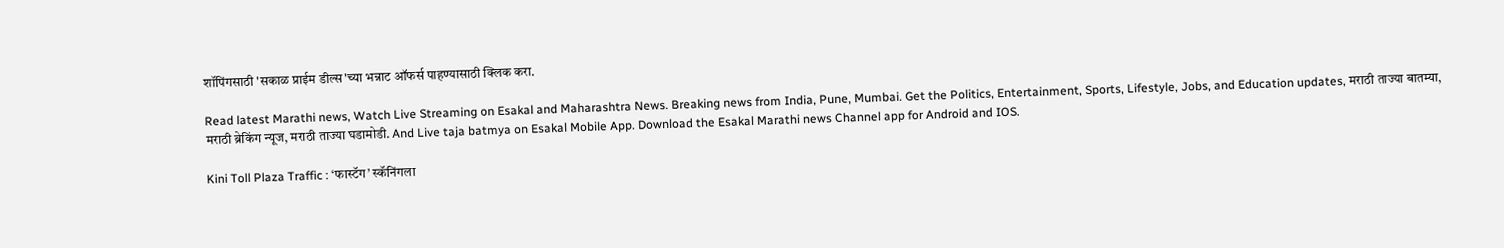शॉपिंगसाठी 'सकाळ प्राईम डील्स'च्या भन्नाट ऑफर्स पाहण्यासाठी क्लिक करा.

Read latest Marathi news, Watch Live Streaming on Esakal and Maharashtra News. Breaking news from India, Pune, Mumbai. Get the Politics, Entertainment, Sports, Lifestyle, Jobs, and Education updates, मराठी ताज्या बातम्या, मराठी ब्रेकिंग न्यूज, मराठी ताज्या घडामोडी. And Live taja batmya on Esakal Mobile App. Download the Esakal Marathi news Channel app for Android and IOS.

Kini Toll Plaza Traffic : ‘फास्टॅग’ स्कॅनिंगला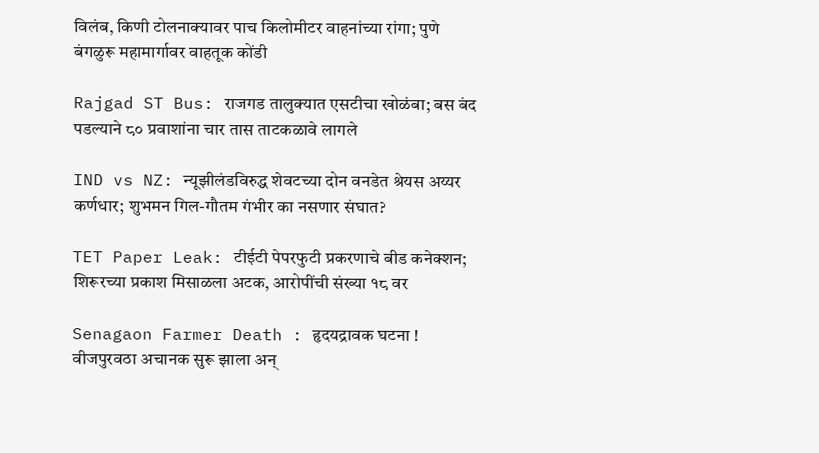विलंब, किणी टोलनाक्यावर पाच किलोमीटर वाहनांच्या रांगा; पुणे बंगळुरू महामार्गावर वाहतूक कोंडी

Rajgad ST Bus: राजगड तालुक्यात एसटीचा खोळंबा; बस बंद पडल्याने ८० प्रवाशांना चार तास ताटकळावे लागले

IND vs NZ: न्यूझीलंडविरुद्ध शेवटच्या दोन वनडेत श्रेयस अय्यर कर्णधार; शुभमन गिल-गौतम गंभीर का नसणार संघात?

TET Paper Leak: टीईटी पेपरफुटी प्रकरणाचे बीड कनेक्शन; शिरूरच्या प्रकाश मिसाळला अटक, आरोपींची संख्या १८ वर

Senagaon Farmer Death : हृदयद्रावक घटना ! वीजपुरवठा अचानक सुरू झाला अन्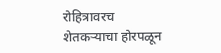रोहित्रावरच शेतकऱ्याचा होरपळून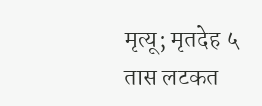मृत्यू; मृतदेह ५ तास लटकत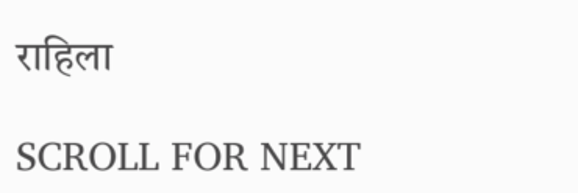राहिला

SCROLL FOR NEXT